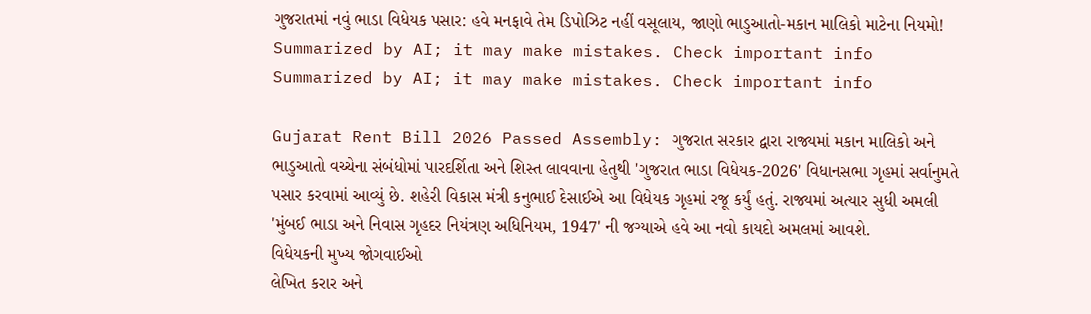ગુજરાતમાં નવું ભાડા વિધેયક પસાર: હવે મનફાવે તેમ ડિપોઝિટ નહીં વસૂલાય, જાણો ભાડુઆતો-મકાન માલિકો માટેના નિયમો!
Summarized by AI; it may make mistakes. Check important info
Summarized by AI; it may make mistakes. Check important info

Gujarat Rent Bill 2026 Passed Assembly: ગુજરાત સરકાર દ્વારા રાજ્યમાં મકાન માલિકો અને ભાડુઆતો વચ્ચેના સંબંધોમાં પારદર્શિતા અને શિસ્ત લાવવાના હેતુથી 'ગુજરાત ભાડા વિધેયક-2026' વિધાનસભા ગૃહમાં સર્વાનુમતે પસાર કરવામાં આવ્યું છે. શહેરી વિકાસ મંત્રી કનુભાઈ દેસાઈએ આ વિધેયક ગૃહમાં રજૂ કર્યું હતું. રાજ્યમાં અત્યાર સુધી અમલી 'મુંબઈ ભાડા અને નિવાસ ગૃહદર નિયંત્રણ અધિનિયમ, 1947' ની જગ્યાએ હવે આ નવો કાયદો અમલમાં આવશે.
વિધેયકની મુખ્ય જોગવાઈઓ
લેખિત કરાર અને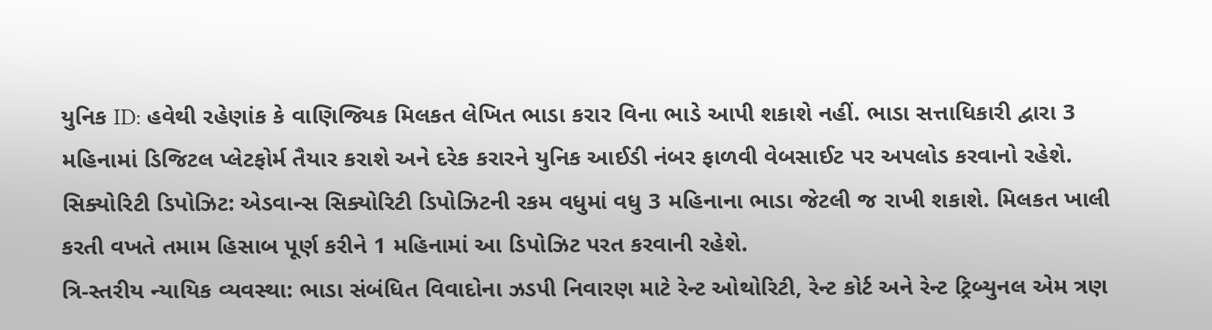યુનિક ID: હવેથી રહેણાંક કે વાણિજ્યિક મિલકત લેખિત ભાડા કરાર વિના ભાડે આપી શકાશે નહીં. ભાડા સત્તાધિકારી દ્વારા 3 મહિનામાં ડિજિટલ પ્લેટફોર્મ તૈયાર કરાશે અને દરેક કરારને યુનિક આઈડી નંબર ફાળવી વેબસાઈટ પર અપલોડ કરવાનો રહેશે.
સિક્યોરિટી ડિપોઝિટ: એડવાન્સ સિક્યોરિટી ડિપોઝિટની રકમ વધુમાં વધુ 3 મહિનાના ભાડા જેટલી જ રાખી શકાશે. મિલકત ખાલી કરતી વખતે તમામ હિસાબ પૂર્ણ કરીને 1 મહિનામાં આ ડિપોઝિટ પરત કરવાની રહેશે.
ત્રિ-સ્તરીય ન્યાયિક વ્યવસ્થા: ભાડા સંબંધિત વિવાદોના ઝડપી નિવારણ માટે રેન્ટ ઓથોરિટી, રેન્ટ કોર્ટ અને રેન્ટ ટ્રિબ્યુનલ એમ ત્રણ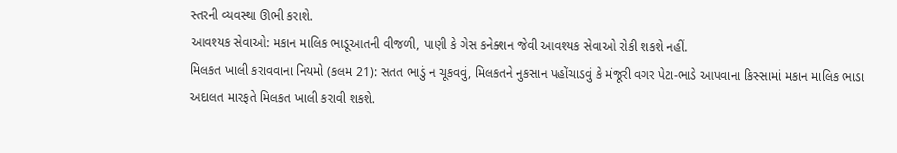સ્તરની વ્યવસ્થા ઊભી કરાશે.
આવશ્યક સેવાઓ: મકાન માલિક ભાડૂઆતની વીજળી, પાણી કે ગેસ કનેક્શન જેવી આવશ્યક સેવાઓ રોકી શકશે નહીં.
મિલકત ખાલી કરાવવાના નિયમો (કલમ 21): સતત ભાડું ન ચૂકવવું, મિલકતને નુકસાન પહોંચાડવું કે મંજૂરી વગર પેટા-ભાડે આપવાના કિસ્સામાં મકાન માલિક ભાડા અદાલત મારફતે મિલકત ખાલી કરાવી શકશે.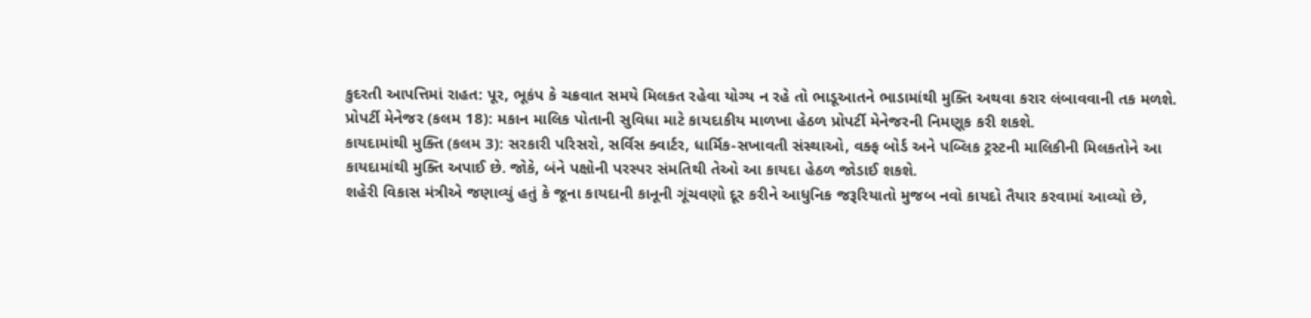કુદરતી આપત્તિમાં રાહત: પૂર, ભૂકંપ કે ચક્રવાત સમયે મિલકત રહેવા યોગ્ય ન રહે તો ભાડૂઆતને ભાડામાંથી મુક્તિ અથવા કરાર લંબાવવાની તક મળશે.
પ્રોપર્ટી મેનેજર (કલમ 18): મકાન માલિક પોતાની સુવિધા માટે કાયદાકીય માળખા હેઠળ પ્રોપર્ટી મેનેજરની નિમણૂક કરી શકશે.
કાયદામાંથી મુક્તિ (કલમ 3): સરકારી પરિસરો, સર્વિસ ક્વાર્ટર, ધાર્મિક-સખાવતી સંસ્થાઓ, વક્ફ બોર્ડ અને પબ્લિક ટ્રસ્ટની માલિકીની મિલકતોને આ કાયદામાંથી મુક્તિ અપાઈ છે. જોકે, બંને પક્ષોની પરસ્પર સંમતિથી તેઓ આ કાયદા હેઠળ જોડાઈ શકશે.
શહેરી વિકાસ મંત્રીએ જણાવ્યું હતું કે જૂના કાયદાની કાનૂની ગૂંચવણો દૂર કરીને આધુનિક જરૂરિયાતો મુજબ નવો કાયદો તૈયાર કરવામાં આવ્યો છે,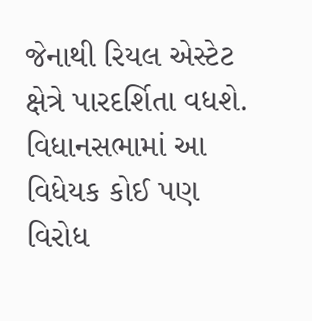જેનાથી રિયલ એસ્ટેટ ક્ષેત્રે પારદર્શિતા વધશે. વિધાનસભામાં આ વિધેયક કોઈ પણ વિરોધ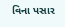વિના પસાર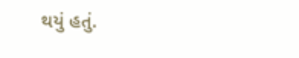થયું હતું.